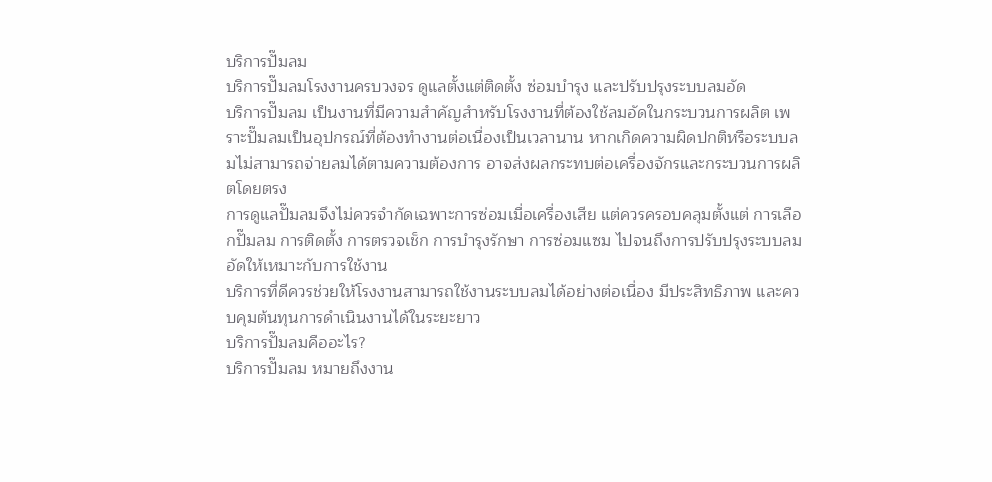บริการปั๊มลม
บริการปั๊มลมโรงงานครบวงจร ดูแลตั้งแต่ติดตั้ง ซ่อมบำรุง และปรับปรุงระบบลมอัด
บริการปั๊มลม เป็นงานที่มีความสำคัญสำหรับโรงงานที่ต้องใช้ลมอัดในกระบวนการผลิต เพราะปั๊มลมเป็นอุปกรณ์ที่ต้องทำงานต่อเนื่องเป็นเวลานาน หากเกิดความผิดปกติหรือระบบลมไม่สามารถจ่ายลมได้ตามความต้องการ อาจส่งผลกระทบต่อเครื่องจักรและกระบวนการผลิตโดยตรง
การดูแลปั๊มลมจึงไม่ควรจำกัดเฉพาะการซ่อมเมื่อเครื่องเสีย แต่ควรครอบคลุมตั้งแต่ การเลือกปั๊มลม การติดตั้ง การตรวจเช็ก การบำรุงรักษา การซ่อมแซม ไปจนถึงการปรับปรุงระบบลมอัดให้เหมาะกับการใช้งาน
บริการที่ดีควรช่วยให้โรงงานสามารถใช้งานระบบลมได้อย่างต่อเนื่อง มีประสิทธิภาพ และควบคุมต้นทุนการดำเนินงานได้ในระยะยาว
บริการปั๊มลมคืออะไร?
บริการปั๊มลม หมายถึงงาน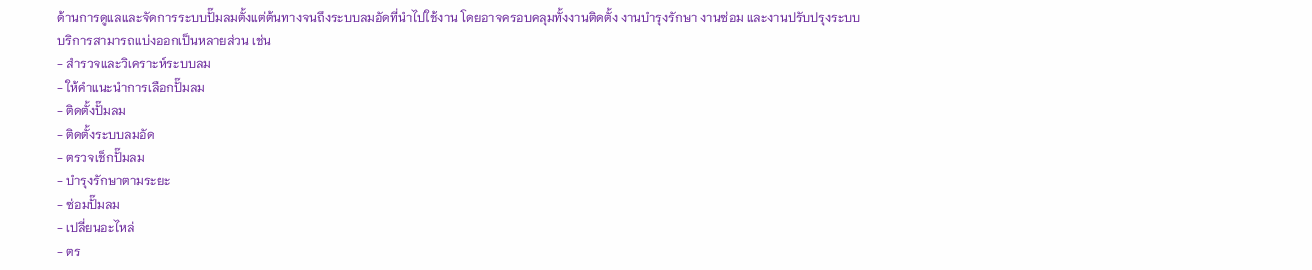ด้านการดูแลและจัดการระบบปั๊มลมตั้งแต่ต้นทางจนถึงระบบลมอัดที่นำไปใช้งาน โดยอาจครอบคลุมทั้งงานติดตั้ง งานบำรุงรักษา งานซ่อม และงานปรับปรุงระบบ
บริการสามารถแบ่งออกเป็นหลายส่วน เช่น
- สำรวจและวิเคราะห์ระบบลม
- ให้คำแนะนำการเลือกปั๊มลม
- ติดตั้งปั๊มลม
- ติดตั้งระบบลมอัด
- ตรวจเช็กปั๊มลม
- บำรุงรักษาตามระยะ
- ซ่อมปั๊มลม
- เปลี่ยนอะไหล่
- ตร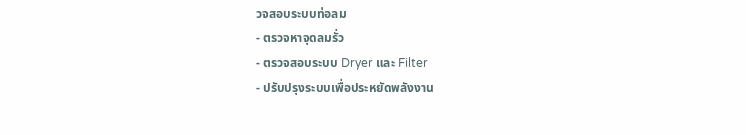วจสอบระบบท่อลม
- ตรวจหาจุดลมรั่ว
- ตรวจสอบระบบ Dryer และ Filter
- ปรับปรุงระบบเพื่อประหยัดพลังงาน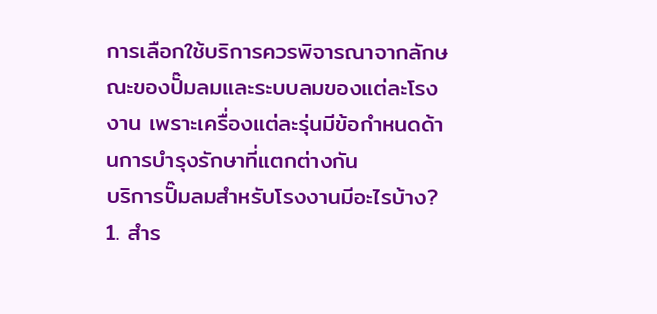การเลือกใช้บริการควรพิจารณาจากลักษณะของปั๊มลมและระบบลมของแต่ละโรงงาน เพราะเครื่องแต่ละรุ่นมีข้อกำหนดด้านการบำรุงรักษาที่แตกต่างกัน
บริการปั๊มลมสำหรับโรงงานมีอะไรบ้าง?
1. สำร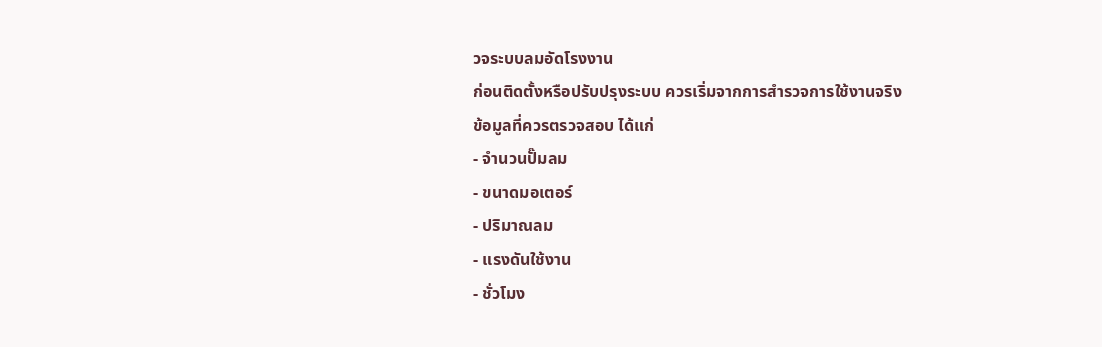วจระบบลมอัดโรงงาน
ก่อนติดตั้งหรือปรับปรุงระบบ ควรเริ่มจากการสำรวจการใช้งานจริง
ข้อมูลที่ควรตรวจสอบ ได้แก่
- จำนวนปั๊มลม
- ขนาดมอเตอร์
- ปริมาณลม
- แรงดันใช้งาน
- ชั่วโมง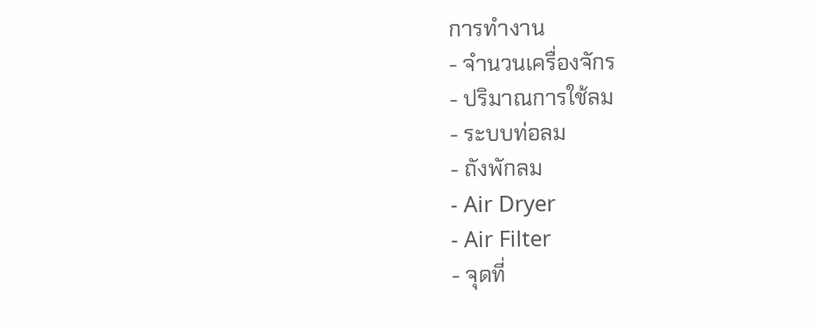การทำงาน
- จำนวนเครื่องจักร
- ปริมาณการใช้ลม
- ระบบท่อลม
- ถังพักลม
- Air Dryer
- Air Filter
- จุดที่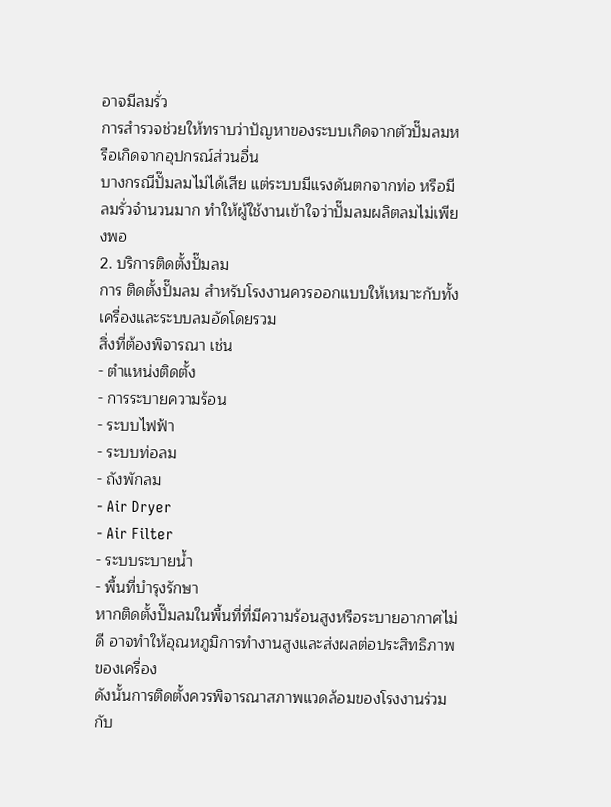อาจมีลมรั่ว
การสำรวจช่วยให้ทราบว่าปัญหาของระบบเกิดจากตัวปั๊มลมหรือเกิดจากอุปกรณ์ส่วนอื่น
บางกรณีปั๊มลมไม่ได้เสีย แต่ระบบมีแรงดันตกจากท่อ หรือมีลมรั่วจำนวนมาก ทำให้ผู้ใช้งานเข้าใจว่าปั๊มลมผลิตลมไม่เพียงพอ
2. บริการติดตั้งปั๊มลม
การ ติดตั้งปั๊มลม สำหรับโรงงานควรออกแบบให้เหมาะกับทั้งเครื่องและระบบลมอัดโดยรวม
สิ่งที่ต้องพิจารณา เช่น
- ตำแหน่งติดตั้ง
- การระบายความร้อน
- ระบบไฟฟ้า
- ระบบท่อลม
- ถังพักลม
- Air Dryer
- Air Filter
- ระบบระบายน้ำ
- พื้นที่บำรุงรักษา
หากติดตั้งปั๊มลมในพื้นที่ที่มีความร้อนสูงหรือระบายอากาศไม่ดี อาจทำให้อุณหภูมิการทำงานสูงและส่งผลต่อประสิทธิภาพของเครื่อง
ดังนั้นการติดตั้งควรพิจารณาสภาพแวดล้อมของโรงงานร่วมกับ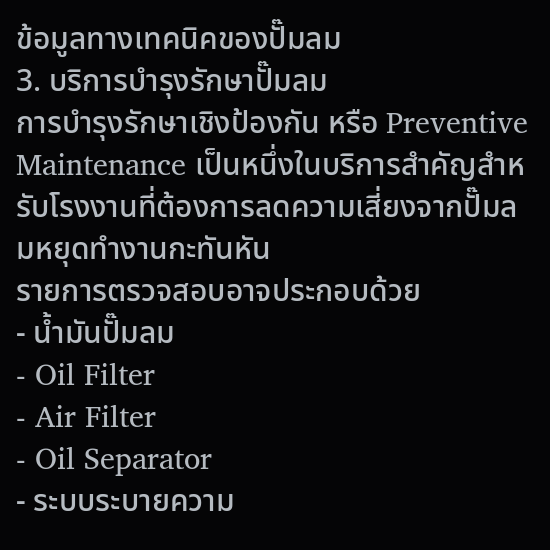ข้อมูลทางเทคนิคของปั๊มลม
3. บริการบำรุงรักษาปั๊มลม
การบำรุงรักษาเชิงป้องกัน หรือ Preventive Maintenance เป็นหนึ่งในบริการสำคัญสำหรับโรงงานที่ต้องการลดความเสี่ยงจากปั๊มลมหยุดทำงานกะทันหัน
รายการตรวจสอบอาจประกอบด้วย
- น้ำมันปั๊มลม
- Oil Filter
- Air Filter
- Oil Separator
- ระบบระบายความ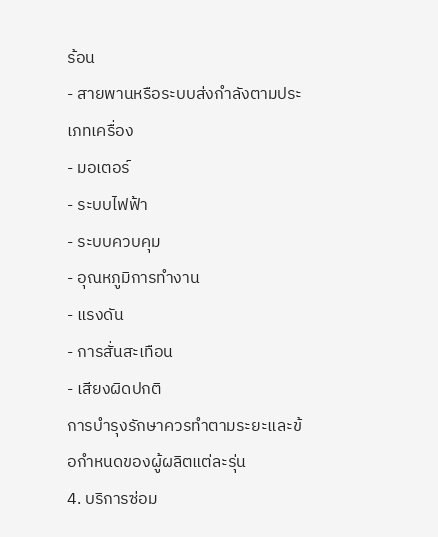ร้อน
- สายพานหรือระบบส่งกำลังตามประเภทเครื่อง
- มอเตอร์
- ระบบไฟฟ้า
- ระบบควบคุม
- อุณหภูมิการทำงาน
- แรงดัน
- การสั่นสะเทือน
- เสียงผิดปกติ
การบำรุงรักษาควรทำตามระยะและข้อกำหนดของผู้ผลิตแต่ละรุ่น
4. บริการซ่อม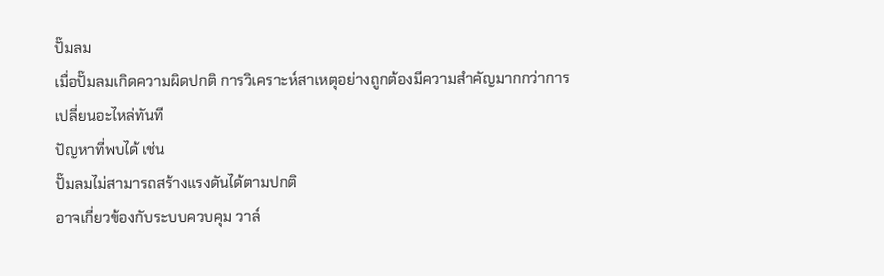ปั๊มลม
เมื่อปั๊มลมเกิดความผิดปกติ การวิเคราะห์สาเหตุอย่างถูกต้องมีความสำคัญมากกว่าการเปลี่ยนอะไหล่ทันที
ปัญหาที่พบได้ เช่น
ปั๊มลมไม่สามารถสร้างแรงดันได้ตามปกติ
อาจเกี่ยวข้องกับระบบควบคุม วาล์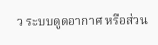ว ระบบดูดอากาศ หรือส่วน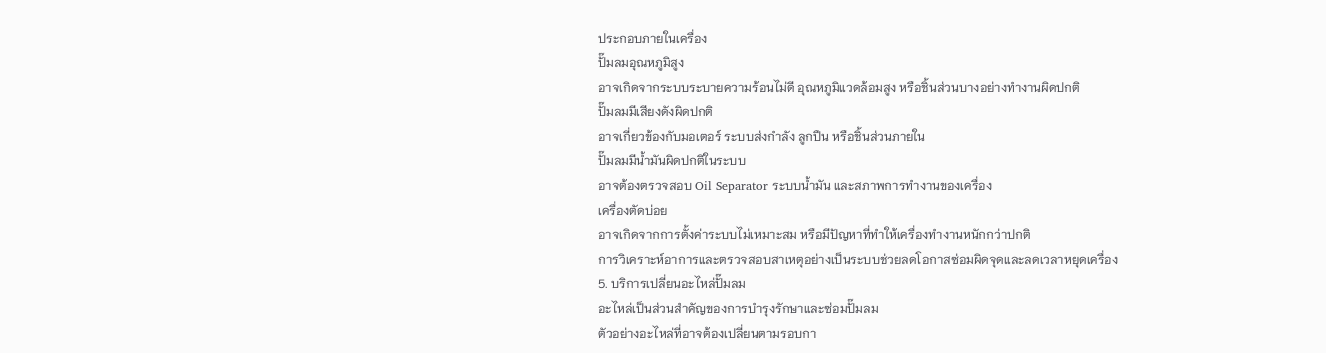ประกอบภายในเครื่อง
ปั๊มลมอุณหภูมิสูง
อาจเกิดจากระบบระบายความร้อนไม่ดี อุณหภูมิแวดล้อมสูง หรือชิ้นส่วนบางอย่างทำงานผิดปกติ
ปั๊มลมมีเสียงดังผิดปกติ
อาจเกี่ยวข้องกับมอเตอร์ ระบบส่งกำลัง ลูกปืน หรือชิ้นส่วนภายใน
ปั๊มลมมีน้ำมันผิดปกติในระบบ
อาจต้องตรวจสอบ Oil Separator ระบบน้ำมัน และสภาพการทำงานของเครื่อง
เครื่องตัดบ่อย
อาจเกิดจากการตั้งค่าระบบไม่เหมาะสม หรือมีปัญหาที่ทำให้เครื่องทำงานหนักกว่าปกติ
การวิเคราะห์อาการและตรวจสอบสาเหตุอย่างเป็นระบบช่วยลดโอกาสซ่อมผิดจุดและลดเวลาหยุดเครื่อง
5. บริการเปลี่ยนอะไหล่ปั๊มลม
อะไหล่เป็นส่วนสำคัญของการบำรุงรักษาและซ่อมปั๊มลม
ตัวอย่างอะไหล่ที่อาจต้องเปลี่ยนตามรอบกา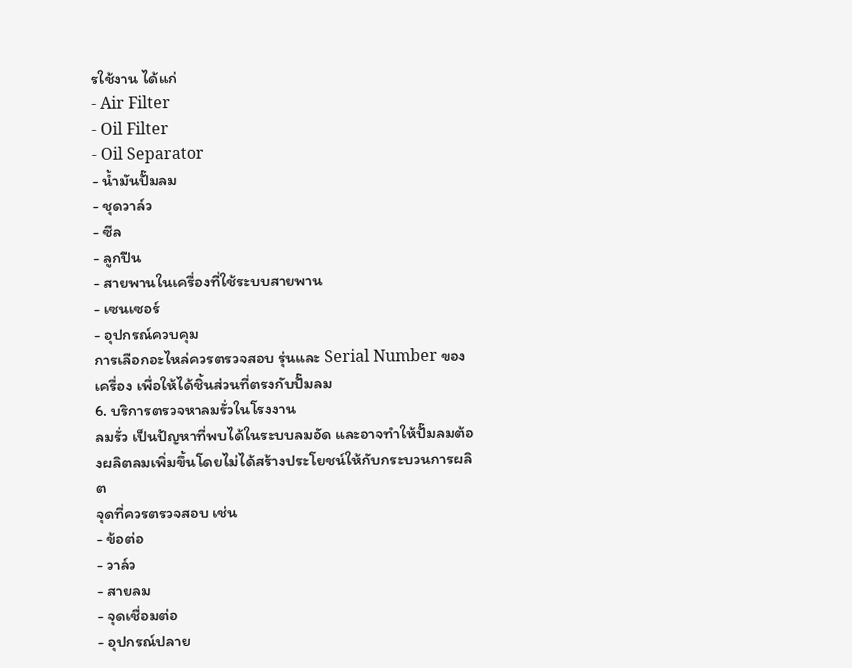รใช้งาน ได้แก่
- Air Filter
- Oil Filter
- Oil Separator
- น้ำมันปั๊มลม
- ชุดวาล์ว
- ซีล
- ลูกปืน
- สายพานในเครื่องที่ใช้ระบบสายพาน
- เซนเซอร์
- อุปกรณ์ควบคุม
การเลือกอะไหล่ควรตรวจสอบ รุ่นและ Serial Number ของเครื่อง เพื่อให้ได้ชิ้นส่วนที่ตรงกับปั๊มลม
6. บริการตรวจหาลมรั่วในโรงงาน
ลมรั่ว เป็นปัญหาที่พบได้ในระบบลมอัด และอาจทำให้ปั๊มลมต้องผลิตลมเพิ่มขึ้นโดยไม่ได้สร้างประโยชน์ให้กับกระบวนการผลิต
จุดที่ควรตรวจสอบ เช่น
- ข้อต่อ
- วาล์ว
- สายลม
- จุดเชื่อมต่อ
- อุปกรณ์ปลาย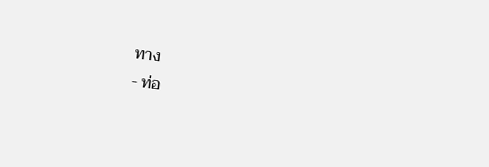ทาง
- ท่อ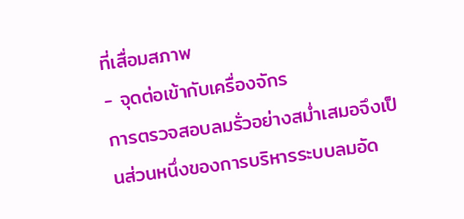ที่เสื่อมสภาพ
- จุดต่อเข้ากับเครื่องจักร
การตรวจสอบลมรั่วอย่างสม่ำเสมอจึงเป็นส่วนหนึ่งของการบริหารระบบลมอัด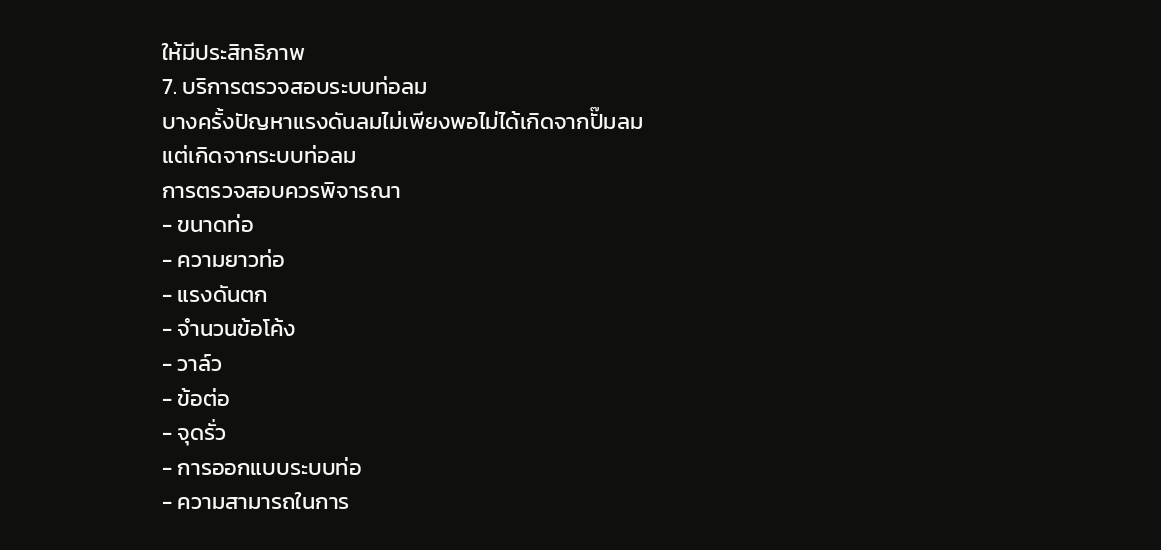ให้มีประสิทธิภาพ
7. บริการตรวจสอบระบบท่อลม
บางครั้งปัญหาแรงดันลมไม่เพียงพอไม่ได้เกิดจากปั๊มลม แต่เกิดจากระบบท่อลม
การตรวจสอบควรพิจารณา
- ขนาดท่อ
- ความยาวท่อ
- แรงดันตก
- จำนวนข้อโค้ง
- วาล์ว
- ข้อต่อ
- จุดรั่ว
- การออกแบบระบบท่อ
- ความสามารถในการ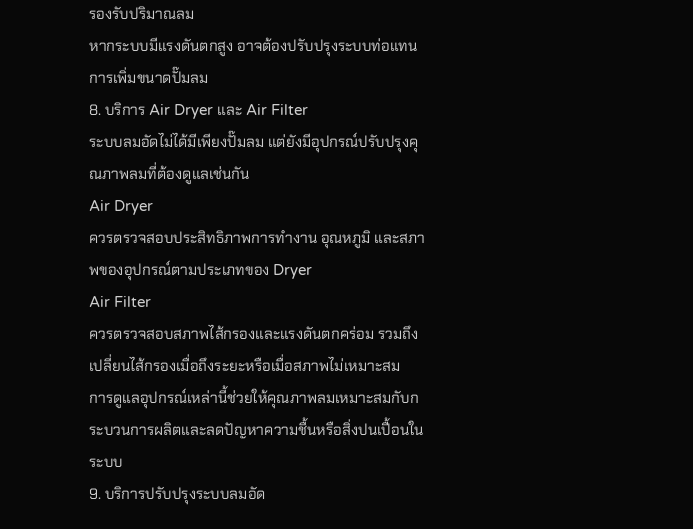รองรับปริมาณลม
หากระบบมีแรงดันตกสูง อาจต้องปรับปรุงระบบท่อแทนการเพิ่มขนาดปั๊มลม
8. บริการ Air Dryer และ Air Filter
ระบบลมอัดไม่ได้มีเพียงปั๊มลม แต่ยังมีอุปกรณ์ปรับปรุงคุณภาพลมที่ต้องดูแลเช่นกัน
Air Dryer
ควรตรวจสอบประสิทธิภาพการทำงาน อุณหภูมิ และสภาพของอุปกรณ์ตามประเภทของ Dryer
Air Filter
ควรตรวจสอบสภาพไส้กรองและแรงดันตกคร่อม รวมถึงเปลี่ยนไส้กรองเมื่อถึงระยะหรือเมื่อสภาพไม่เหมาะสม
การดูแลอุปกรณ์เหล่านี้ช่วยให้คุณภาพลมเหมาะสมกับกระบวนการผลิตและลดปัญหาความชื้นหรือสิ่งปนเปื้อนในระบบ
9. บริการปรับปรุงระบบลมอัด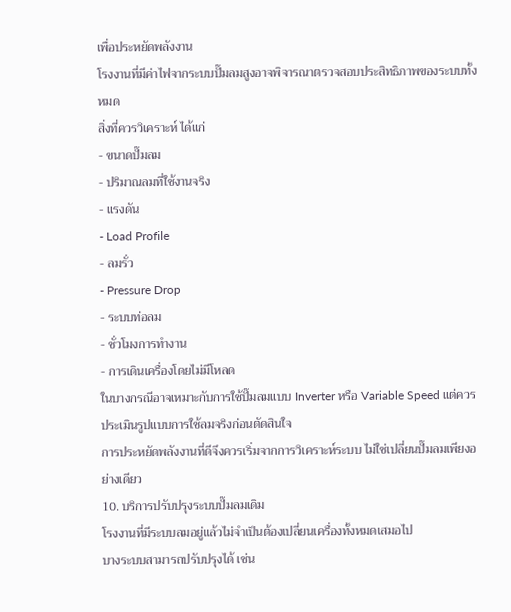เพื่อประหยัดพลังงาน
โรงงานที่มีค่าไฟจากระบบปั๊มลมสูงอาจพิจารณาตรวจสอบประสิทธิภาพของระบบทั้งหมด
สิ่งที่ควรวิเคราะห์ ได้แก่
- ขนาดปั๊มลม
- ปริมาณลมที่ใช้งานจริง
- แรงดัน
- Load Profile
- ลมรั่ว
- Pressure Drop
- ระบบท่อลม
- ชั่วโมงการทำงาน
- การเดินเครื่องโดยไม่มีโหลด
ในบางกรณีอาจเหมาะกับการใช้ปั๊มลมแบบ Inverter หรือ Variable Speed แต่ควรประเมินรูปแบบการใช้ลมจริงก่อนตัดสินใจ
การประหยัดพลังงานที่ดีจึงควรเริ่มจากการวิเคราะห์ระบบ ไม่ใช่เปลี่ยนปั๊มลมเพียงอย่างเดียว
10. บริการปรับปรุงระบบปั๊มลมเดิม
โรงงานที่มีระบบลมอยู่แล้วไม่จำเป็นต้องเปลี่ยนเครื่องทั้งหมดเสมอไป
บางระบบสามารถปรับปรุงได้ เช่น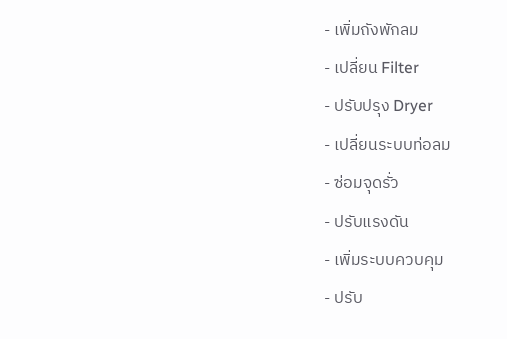- เพิ่มถังพักลม
- เปลี่ยน Filter
- ปรับปรุง Dryer
- เปลี่ยนระบบท่อลม
- ซ่อมจุดรั่ว
- ปรับแรงดัน
- เพิ่มระบบควบคุม
- ปรับ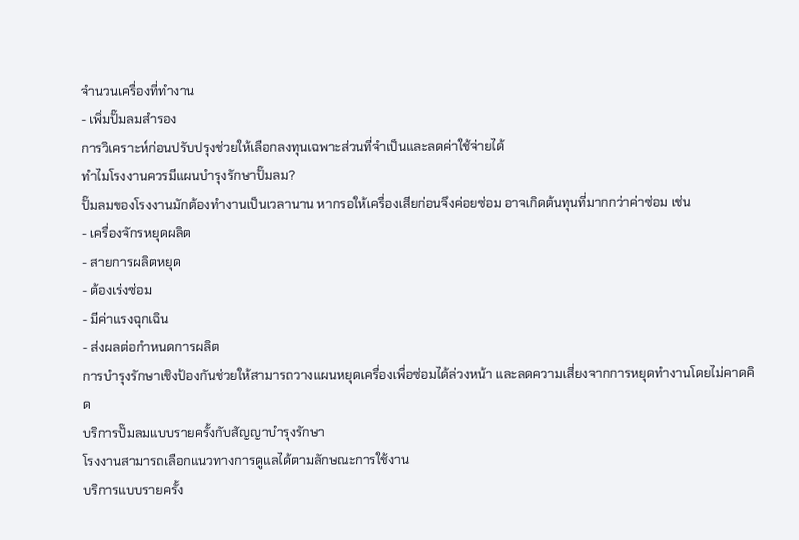จำนวนเครื่องที่ทำงาน
- เพิ่มปั๊มลมสำรอง
การวิเคราะห์ก่อนปรับปรุงช่วยให้เลือกลงทุนเฉพาะส่วนที่จำเป็นและลดค่าใช้จ่ายได้
ทำไมโรงงานควรมีแผนบำรุงรักษาปั๊มลม?
ปั๊มลมของโรงงานมักต้องทำงานเป็นเวลานาน หากรอให้เครื่องเสียก่อนจึงค่อยซ่อม อาจเกิดต้นทุนที่มากกว่าค่าซ่อม เช่น
- เครื่องจักรหยุดผลิต
- สายการผลิตหยุด
- ต้องเร่งซ่อม
- มีค่าแรงฉุกเฉิน
- ส่งผลต่อกำหนดการผลิต
การบำรุงรักษาเชิงป้องกันช่วยให้สามารถวางแผนหยุดเครื่องเพื่อซ่อมได้ล่วงหน้า และลดความเสี่ยงจากการหยุดทำงานโดยไม่คาดคิด
บริการปั๊มลมแบบรายครั้งกับสัญญาบำรุงรักษา
โรงงานสามารถเลือกแนวทางการดูแลได้ตามลักษณะการใช้งาน
บริการแบบรายครั้ง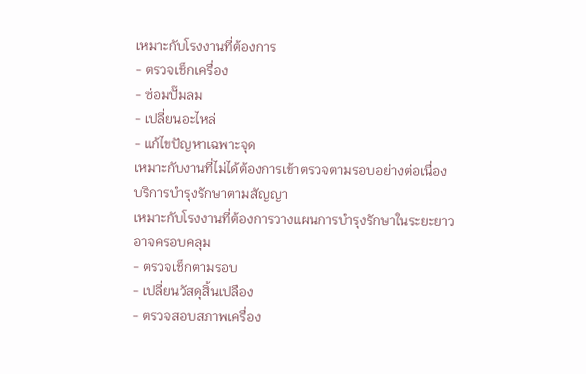เหมาะกับโรงงานที่ต้องการ
- ตรวจเช็กเครื่อง
- ซ่อมปั๊มลม
- เปลี่ยนอะไหล่
- แก้ไขปัญหาเฉพาะจุด
เหมาะกับงานที่ไม่ได้ต้องการเข้าตรวจตามรอบอย่างต่อเนื่อง
บริการบำรุงรักษาตามสัญญา
เหมาะกับโรงงานที่ต้องการวางแผนการบำรุงรักษาในระยะยาว
อาจครอบคลุม
- ตรวจเช็กตามรอบ
- เปลี่ยนวัสดุสิ้นเปลือง
- ตรวจสอบสภาพเครื่อง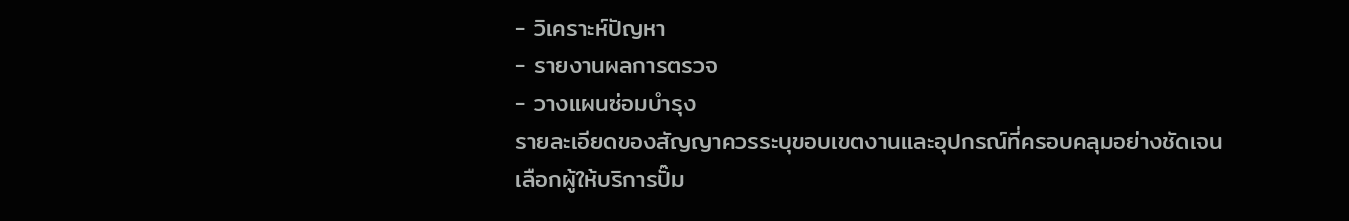- วิเคราะห์ปัญหา
- รายงานผลการตรวจ
- วางแผนซ่อมบำรุง
รายละเอียดของสัญญาควรระบุขอบเขตงานและอุปกรณ์ที่ครอบคลุมอย่างชัดเจน
เลือกผู้ให้บริการปั๊ม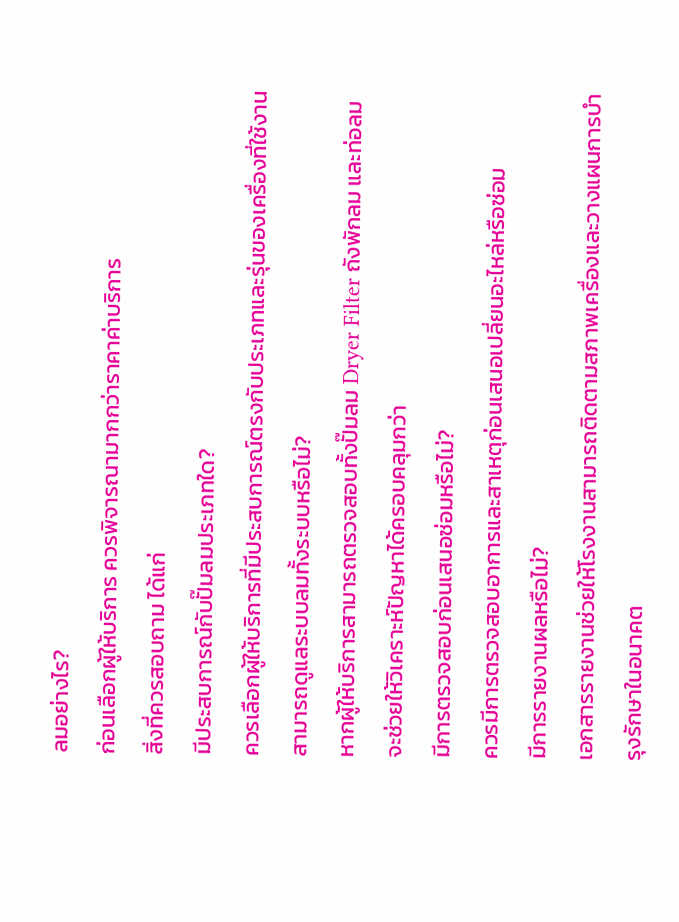ลมอย่างไร?
ก่อนเลือกผู้ให้บริการ ควรพิจารณามากกว่าราคาค่าบริการ
สิ่งที่ควรสอบถาม ได้แก่
มีประสบการณ์กับปั๊มลมประเภทใด?
ควรเลือกผู้ให้บริการที่มีประสบการณ์ตรงกับประเภทและรุ่นของเครื่องที่ใช้งาน
สามารถดูแลระบบลมทั้งระบบหรือไม่?
หากผู้ให้บริการสามารถตรวจสอบทั้งปั๊มลม Dryer Filter ถังพักลม และท่อลม จะช่วยให้วิเคราะห์ปัญหาได้ครอบคลุมกว่า
มีการตรวจสอบก่อนเสนอซ่อมหรือไม่?
ควรมีการตรวจสอบอาการและสาเหตุก่อนเสนอเปลี่ยนอะไหล่หรือซ่อม
มีการรายงานผลหรือไม่?
เอกสารรายงานช่วยให้โรงงานสามารถติดตามสภาพเครื่องและวางแผนการบำรุงรักษาในอนาคต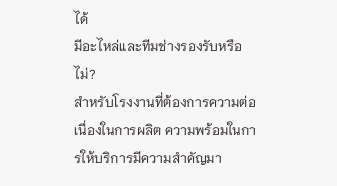ได้
มีอะไหล่และทีมช่างรองรับหรือไม่?
สำหรับโรงงานที่ต้องการความต่อเนื่องในการผลิต ความพร้อมในการให้บริการมีความสำคัญมา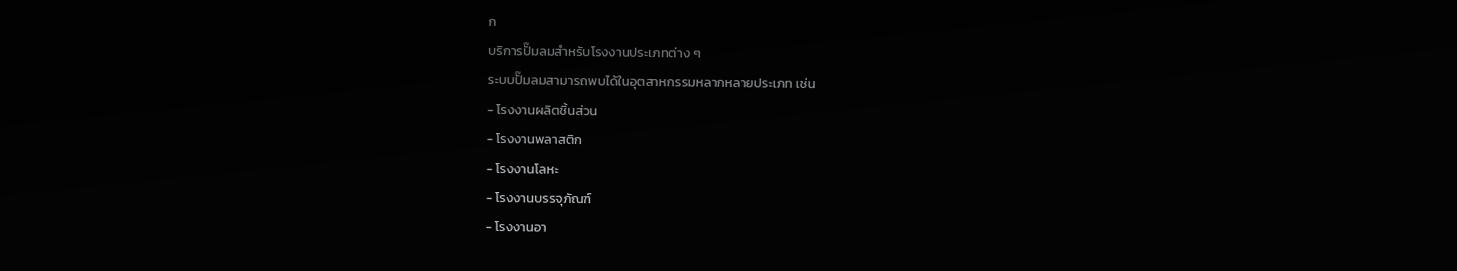ก
บริการปั๊มลมสำหรับโรงงานประเภทต่าง ๆ
ระบบปั๊มลมสามารถพบได้ในอุตสาหกรรมหลากหลายประเภท เช่น
- โรงงานผลิตชิ้นส่วน
- โรงงานพลาสติก
- โรงงานโลหะ
- โรงงานบรรจุภัณฑ์
- โรงงานอา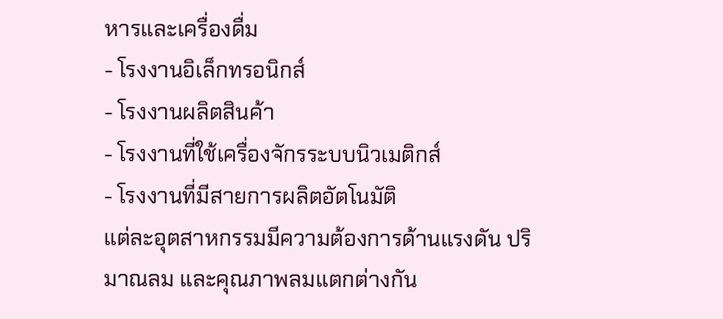หารและเครื่องดื่ม
- โรงงานอิเล็กทรอนิกส์
- โรงงานผลิตสินค้า
- โรงงานที่ใช้เครื่องจักรระบบนิวเมติกส์
- โรงงานที่มีสายการผลิตอัตโนมัติ
แต่ละอุตสาหกรรมมีความต้องการด้านแรงดัน ปริมาณลม และคุณภาพลมแตกต่างกัน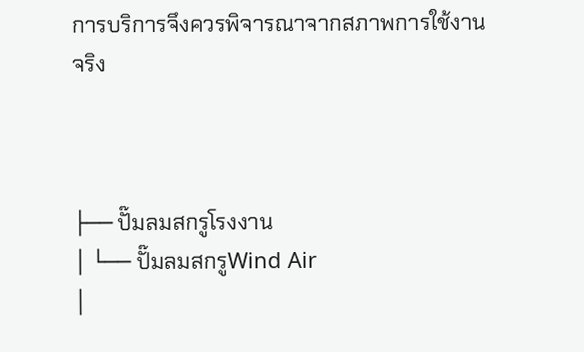การบริการจึงควรพิจารณาจากสภาพการใช้งานจริง



├── ปั๊มลมสกรูโรงงาน
│ └── ปั๊มลมสกรูWind Air
│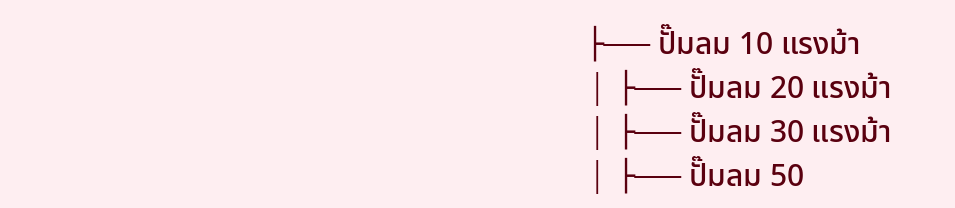├── ปั๊มลม 10 แรงม้า
│ ├── ปั๊มลม 20 แรงม้า
│ ├── ปั๊มลม 30 แรงม้า
│ ├── ปั๊มลม 50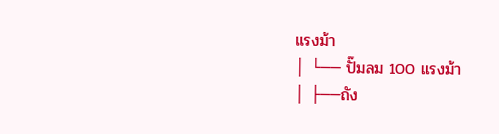แรงม้า
│ └── ปั๊มลม 100 แรงม้า
│ ├──ถัง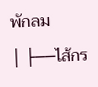พักลม
│ ├──ไส้กร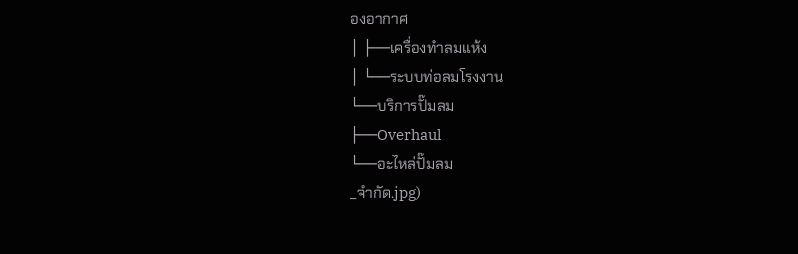องอากาศ
│ ├──เครื่องทำลมแห้ง
│ └──ระบบท่อลมโรงงาน
└──บริการปั๊มลม
├──Overhaul
└──อะไหล่ปั๊มลม
_จำกัด.jpg)